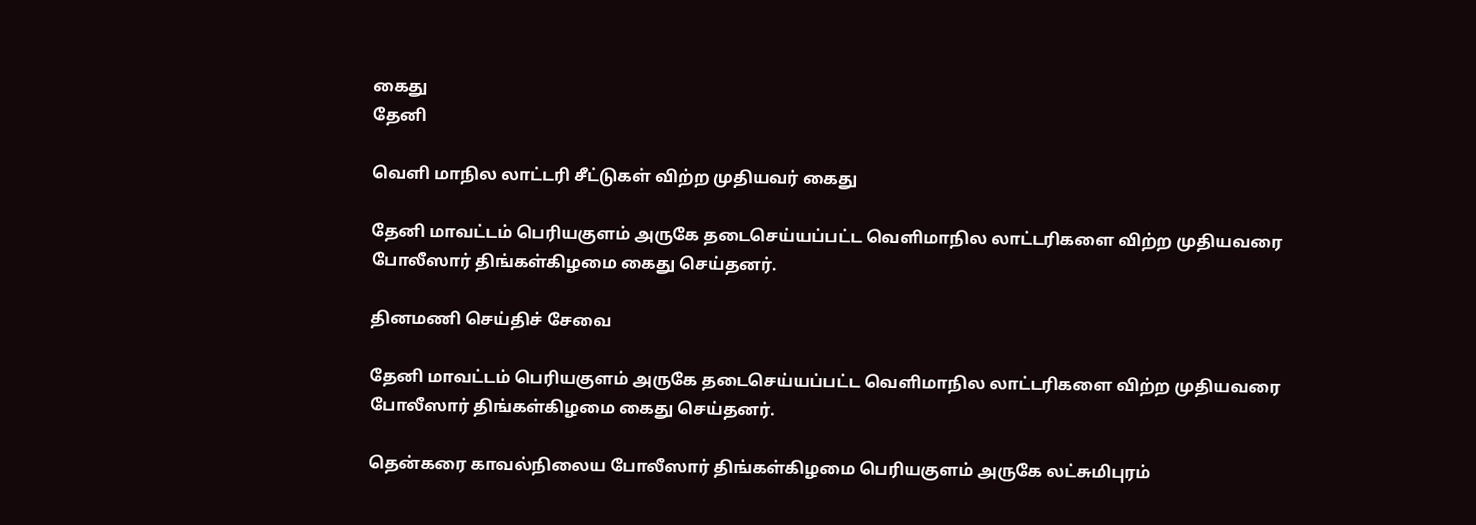கைது
தேனி

வெளி மாநில லாட்டரி சீட்டுகள் விற்ற முதியவர் கைது

தேனி மாவட்டம் பெரியகுளம் அருகே தடைசெய்யப்பட்ட வெளிமாநில லாட்டரிகளை விற்ற முதியவரை போலீஸார் திங்கள்கிழமை கைது செய்தனர்.

தினமணி செய்திச் சேவை

தேனி மாவட்டம் பெரியகுளம் அருகே தடைசெய்யப்பட்ட வெளிமாநில லாட்டரிகளை விற்ற முதியவரை போலீஸார் திங்கள்கிழமை கைது செய்தனர்.

தென்கரை காவல்நிலைய போலீஸார் திங்கள்கிழமை பெரியகுளம் அருகே லட்சுமிபுரம்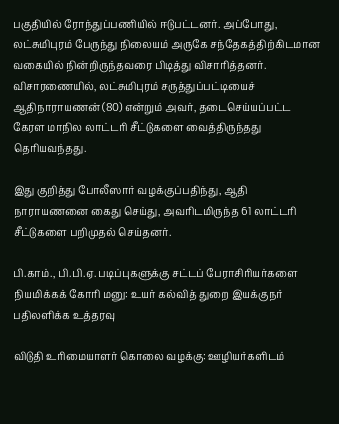பகுதியில் ரோந்துப்பணியில் ஈடுபட்டனர். அப்போது, லட்சுமிபுரம் பேருந்து நிலையம் அருகே சந்தேகத்திற்கிடமான வகையில் நின்றிருந்தவரை பிடித்து விசாரித்தனர். விசாரணையில், லட்சுமிபுரம் சருத்துப்பட்டியைச் ஆதிநாராயணன் (80) என்றும் அவர், தடைசெய்யப்பட்ட கேரள மாநில லாட்டரி சீட்டுகளை வைத்திருந்தது தெரியவந்தது.

இது குறித்து போலீஸார் வழக்குப்பதிந்து, ஆதி நாராயணனை கைது செய்து, அவரிடமிருந்த 61 லாட்டரி சீட்டுகளை பறிமுதல் செய்தனர்.

பி.காம்., பி.பி.ஏ. படிப்புகளுக்கு சட்டப் பேராசிரியர்களை நியமிக்கக் கோரி மனு: உயர் கல்வித் துறை இயக்குநர் பதிலளிக்க உத்தரவு

விடுதி உரிமையாளர் கொலை வழக்கு: ஊழியர்களிடம்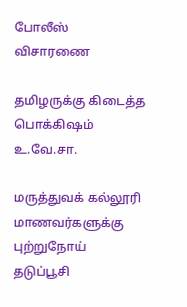போலீஸ் விசாரணை

தமிழருக்கு கிடைத்த பொக்கிஷம் உ.வே.சா.

மருத்துவக் கல்லூரி மாணவர்களுக்கு புற்றுநோய் தடுப்பூசி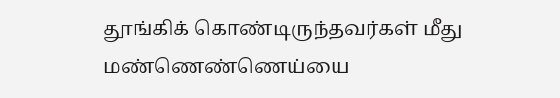தூங்கிக் கொண்டிருந்தவர்கள் மீது மண்ணெண்ணெய்யை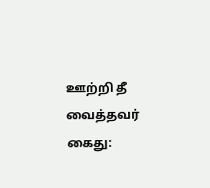ஊற்றி தீ வைத்தவர் கைது: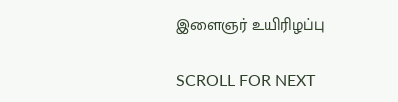இளைஞர் உயிரிழப்பு

SCROLL FOR NEXT